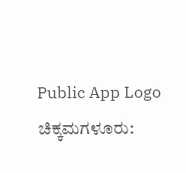Public App Logo
ಚಿಕ್ಕಮಗಳೂರು: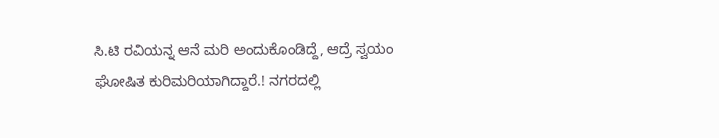ಸಿ.ಟಿ ರವಿಯನ್ನ ಆನೆ ಮರಿ ಅಂದುಕೊಂಡಿದ್ದೆ, ಆದ್ರೆ ಸ್ವಯಂ ಘೋಷಿತ ಕುರಿಮರಿಯಾಗಿದ್ದಾರೆ.! ನಗರದಲ್ಲಿ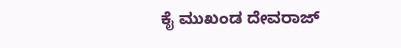ಕೈ ಮುಖಂಡ ದೇವರಾಜ್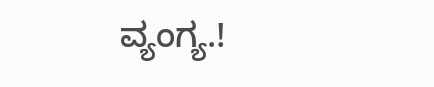ವ್ಯಂಗ್ಯ.!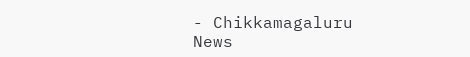- Chikkamagaluru News